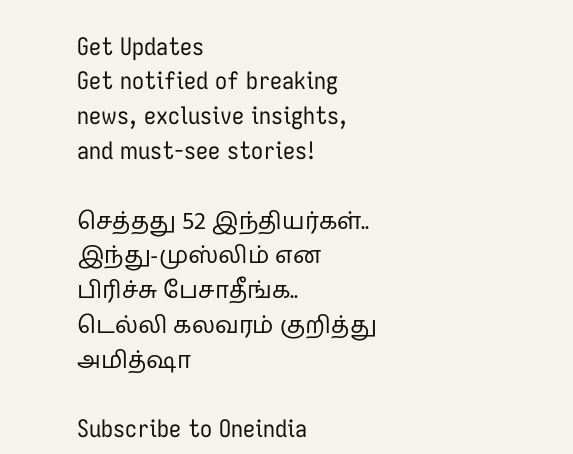Get Updates
Get notified of breaking news, exclusive insights, and must-see stories!

செத்தது 52 இந்தியர்கள்.. இந்து-முஸ்லிம் என பிரிச்சு பேசாதீங்க.. டெல்லி கலவரம் குறித்து அமித்ஷா

Subscribe to Oneindia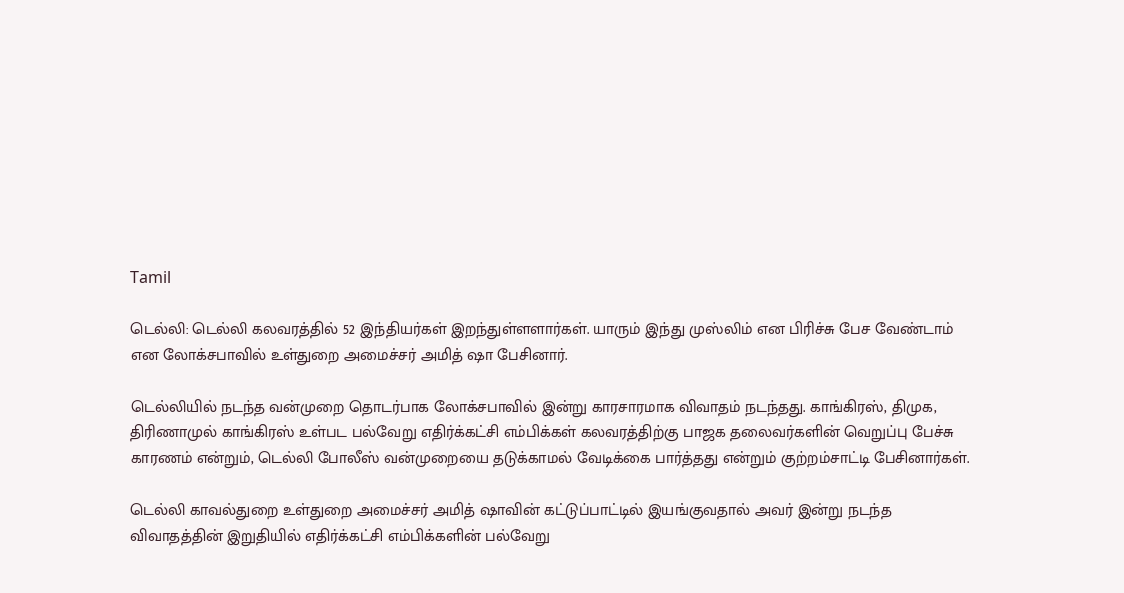Tamil

டெல்லி: டெல்லி கலவரத்தில் 52 இந்தியர்கள் இறந்துள்ளளார்கள். யாரும் இந்து முஸ்லிம் என பிரிச்சு பேச வேண்டாம் என லோக்சபாவில் உள்துறை அமைச்சர் அமித் ஷா பேசினார்.

டெல்லியில் நடந்த வன்முறை தொடர்பாக லோக்சபாவில் இன்று காரசாரமாக விவாதம் நடந்தது. காங்கிரஸ், திமுக, திரிணாமுல் காங்கிரஸ் உள்பட பல்வேறு எதிர்க்கட்சி எம்பிக்கள் கலவரத்திற்கு பாஜக தலைவர்களின் வெறுப்பு பேச்சு காரணம் என்றும், டெல்லி போலீஸ் வன்முறையை தடுக்காமல் வேடிக்கை பார்த்தது என்றும் குற்றம்சாட்டி பேசினார்கள்.

டெல்லி காவல்துறை உள்துறை அமைச்சர் அமித் ஷாவின் கட்டுப்பாட்டில் இயங்குவதால் அவர் இன்று நடந்த விவாதத்தின் இறுதியில் எதிர்க்கட்சி எம்பிக்களின் பல்வேறு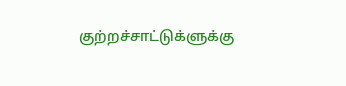குற்றச்சாட்டுக்ளுக்கு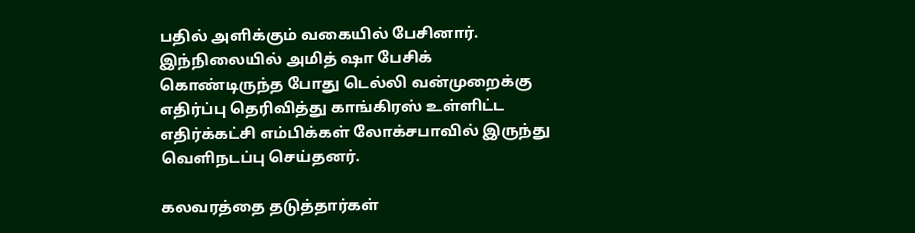பதில் அளிக்கும் வகையில் பேசினார். இந்நிலையில் அமித் ஷா பேசிக் கொண்டிருந்த போது டெல்லி வன்முறைக்கு எதிர்ப்பு தெரிவித்து காங்கிரஸ் உள்ளிட்ட எதிர்க்கட்சி எம்பிக்கள் லோக்சபாவில் இருந்து வெளிநடப்பு செய்தனர்.

கலவரத்தை தடுத்தார்கள்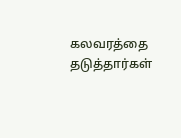கலவரத்தை தடுத்தார்கள்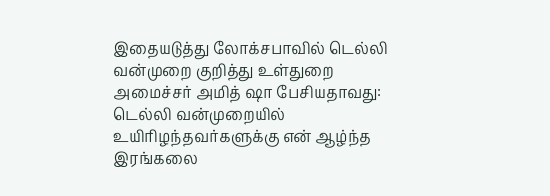இதையடுத்து லோக்சபாவில் டெல்லி வன்முறை குறித்து உள்துறை அமைச்சர் அமித் ஷா பேசியதாவது: டெல்லி வன்முறையில் உயிரிழந்தவர்களுக்கு என் ஆழ்ந்த இரங்கலை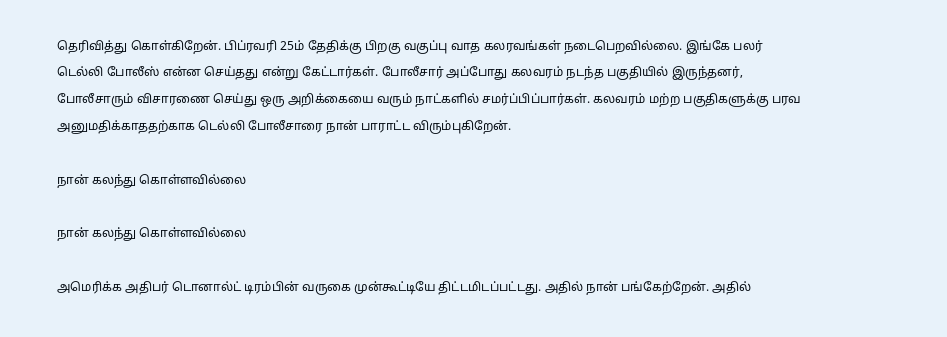தெரிவித்து கொள்கிறேன். பிப்ரவரி 25ம் தேதிக்கு பிறகு வகுப்பு வாத கலரவங்கள் நடைபெறவில்லை. இங்கே பலர் டெல்லி போலீஸ் என்ன செய்தது என்று கேட்டார்கள். போலீசார் அப்போது கலவரம் நடந்த பகுதியில் இருந்தனர், போலீசாரும் விசாரணை செய்து ஒரு அறிக்கையை வரும் நாட்களில் சமர்ப்பிப்பார்கள். கலவரம் மற்ற பகுதிகளுக்கு பரவ அனுமதிக்காததற்காக டெல்லி போலீசாரை நான் பாராட்ட விரும்புகிறேன்.

நான் கலந்து கொள்ளவில்லை

நான் கலந்து கொள்ளவில்லை

அமெரிக்க அதிபர் டொனால்ட் டிரம்பின் வருகை முன்கூட்டியே திட்டமிடப்பட்டது. அதில் நான் பங்கேற்றேன். அதில்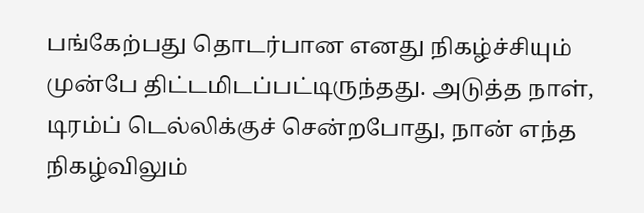பங்கேற்பது தொடர்பான எனது நிகழ்ச்சியும் முன்பே திட்டமிடப்பட்டிருந்தது. அடுத்த நாள், டிரம்ப் டெல்லிக்குச் சென்றபோது, நான் எந்த நிகழ்விலும்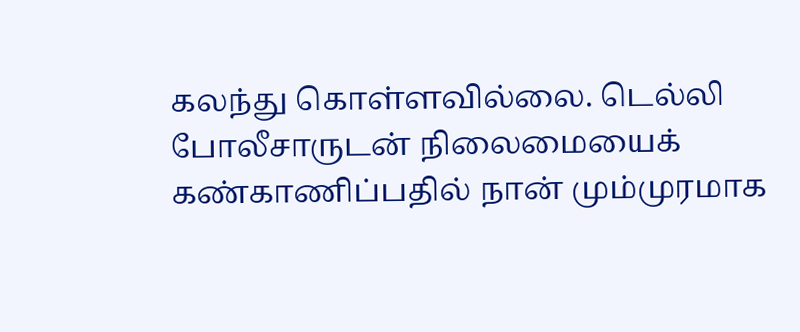கலந்து கொள்ளவில்லை. டெல்லி போலீசாருடன் நிலைமையைக் கண்காணிப்பதில் நான் மும்முரமாக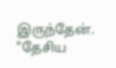இருந்தேன். "தேசிய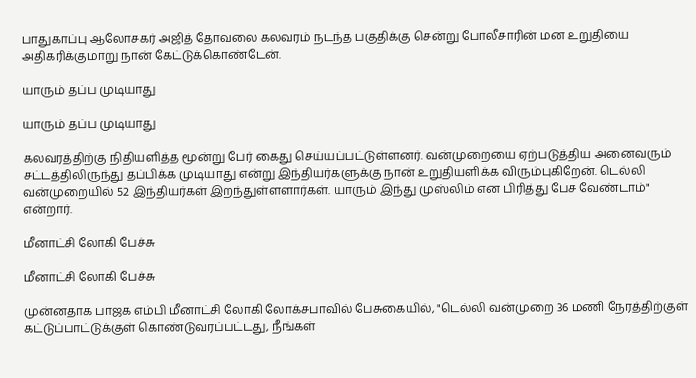பாதுகாப்பு ஆலோசகர் அஜித் தோவலை கலவரம் நடந்த பகுதிக்கு சென்று போலீசாரின் மன உறுதியை அதிகரிக்குமாறு நான் கேட்டுக்கொண்டேன்.

யாரும் தப்ப முடியாது

யாரும் தப்ப முடியாது

கலவரத்திற்கு நிதியளித்த மூன்று பேர் கைது செய்யப்பட்டுள்ளனர். வன்முறையை ஏற்படுத்திய அனைவரும் சட்டத்திலிருந்து தப்பிக்க முடியாது என்று இந்தியர்களுக்கு நான் உறுதியளிக்க விரும்புகிறேன். டெல்லி வன்முறையில் 52 இந்தியர்கள் இறந்துள்ளளார்கள். யாரும் இந்து முஸ்லிம் என பிரித்து பேச வேண்டாம்" என்றார்.

மீனாட்சி லோகி பேச்சு

மீனாட்சி லோகி பேச்சு

முன்னதாக பாஜக எம்பி மீனாட்சி லோகி லோக்சபாவில் பேசுகையில், "டெல்லி வன்முறை 36 மணி நேரத்திற்குள் கட்டுப்பாட்டுக்குள் கொண்டுவரப்பட்டது, நீங்கள்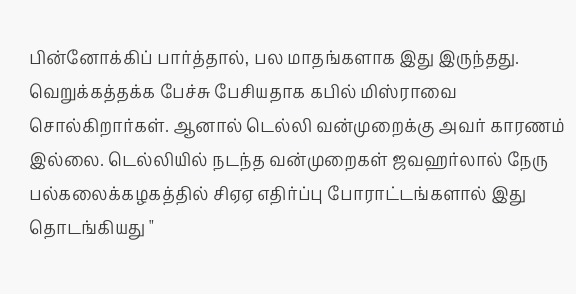பின்னோக்கிப் பார்த்தால், பல மாதங்களாக இது இருந்தது. வெறுக்கத்தக்க பேச்சு பேசியதாக கபில் மிஸ்ராவை சொல்கிறார்கள். ஆனால் டெல்லி வன்முறைக்கு அவர் காரணம் இல்லை. டெல்லியில் நடந்த வன்முறைகள் ஜவஹர்லால் நேரு பல்கலைக்கழகத்தில் சிஏஏ எதிர்ப்பு போராட்டங்களால் இது தொடங்கியது "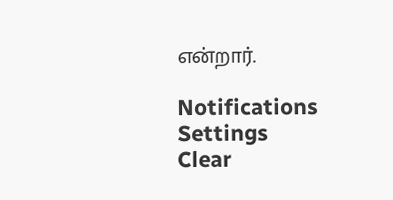என்றார்.

Notifications
Settings
Clear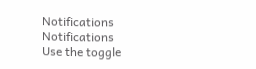Notifications
Notifications
Use the toggle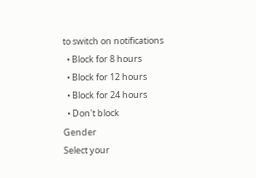to switch on notifications
  • Block for 8 hours
  • Block for 12 hours
  • Block for 24 hours
  • Don't block
Gender
Select your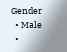Gender
  • Male
  •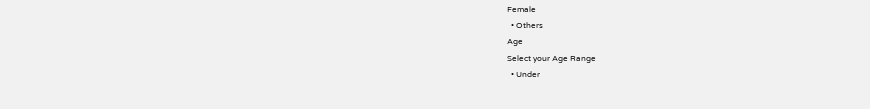Female
  • Others
Age
Select your Age Range
  • Under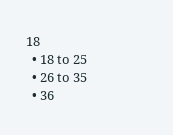18
  • 18 to 25
  • 26 to 35
  • 36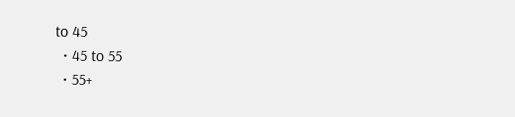to 45
  • 45 to 55
  • 55+